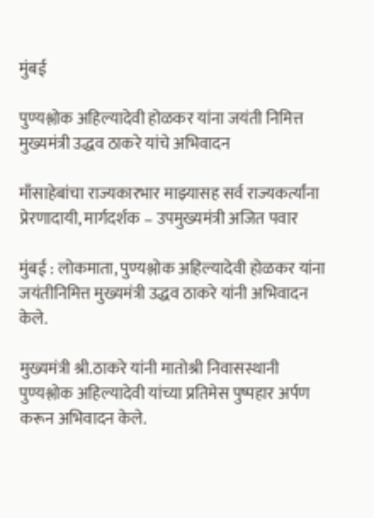मुंबई

पुण्यश्लोक अहिल्यादेवी होळकर यांना जयंती निमित्त मुख्यमंत्री उद्धव ठाकरे यांचे अभिवादन

माँसाहेबांचा राज्यकारभार माझ्यासह सर्व राज्यकर्त्यांना प्रेरणादायी, मार्गदर्शक – उपमुख्यमंत्री अजित पवार

मुंबई : लोकमाता, पुण्यश्लोक अहिल्यादेवी होळकर यांना जयंतीनिमित्त मुख्यमंत्री उद्धव ठाकरे यांनी अभिवादन केले.

मुख्यमंत्री श्री.ठाकरे यांनी मातोश्री निवासस्थानी पुण्यश्लोक अहिल्यादेवी यांच्या प्रतिमेस पुष्पहार अर्पण करून अभिवादन केले.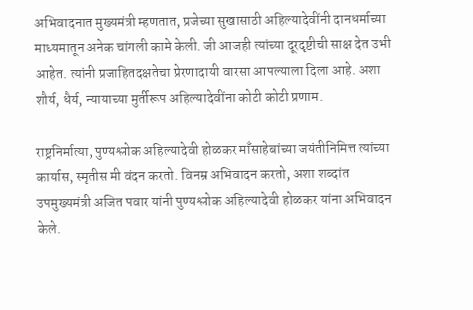अभिवादनात मुख्यमंत्री म्हणतात, प्रजेच्या सुखासाठी अहिल्यादेवींनी दानधर्माच्या माध्यमातून अनेक चांगली कामे केली. जी आजही त्यांच्या दूरदृष्टीची साक्ष देत उभी आहेत. त्यांनी प्रजाहितदक्षतेचा प्रेरणादायी वारसा आपल्याला दिला आहे. अशा शौर्य, धैर्य, न्यायाच्या मुर्तीरूप अहिल्यादेवींना कोटी कोटी प्रणाम.

राष्ट्रनिर्मात्या, पुण्यश्लोक अहिल्यादेवी होळकर माँसाहेबांच्या जयंतीनिमित्त त्यांच्या कार्यास, स्मृतीस मी वंदन करतो. विनम्र अभिवादन करतो, अशा शब्दांत उपमुख्यमंत्री अजित पवार यांनी पुण्यश्लोक अहिल्यादेवी होळकर यांना अभिवादन केले.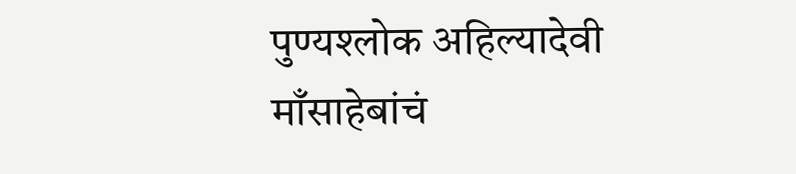पुण्यश्लोक अहिल्यादेवी माँसाहेबांचं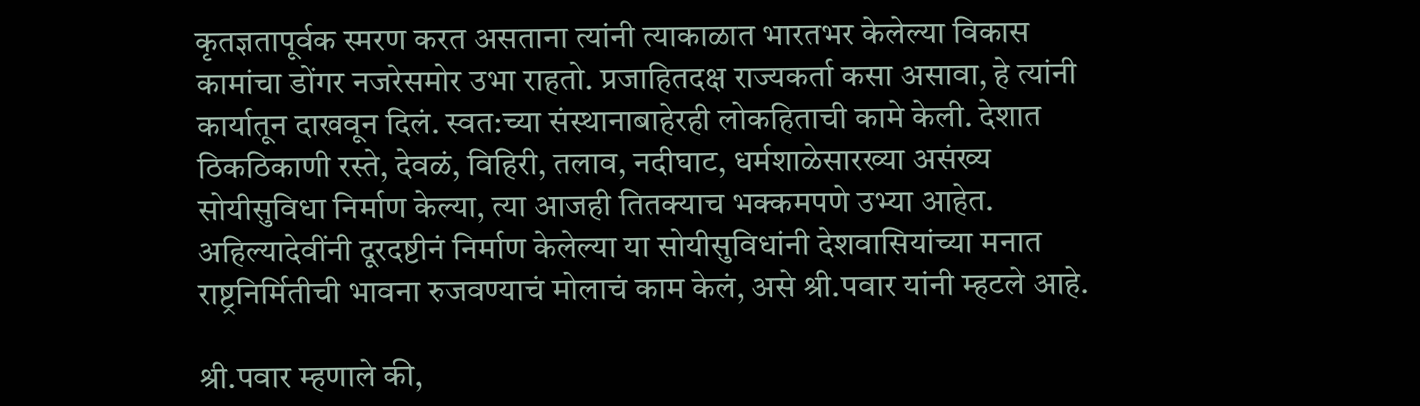कृतज्ञतापूर्वक स्मरण करत असताना त्यांनी त्याकाळात भारतभर केलेल्या विकास कामांचा डोंगर नजरेसमोर उभा राहतो. प्रजाहितदक्ष राज्यकर्ता कसा असावा, हे त्यांनी कार्यातून दाखवून दिलं. स्वत:च्या संस्थानाबाहेरही लोकहिताची कामे केली. देशात ठिकठिकाणी रस्ते, देवळं, विहिरी, तलाव, नदीघाट, धर्मशाळेसारख्या असंख्य सोयीसुविधा निर्माण केल्या, त्या आजही तितक्याच भक्कमपणे उभ्या आहेत. अहिल्यादेवींनी दूरदष्टीनं निर्माण केलेल्या या सोयीसुविधांनी देशवासियांच्या मनात राष्ट्रनिर्मितीची भावना रुजवण्याचं मोलाचं काम केलं, असे श्री.पवार यांनी म्हटले आहे.

श्री.पवार म्हणाले की,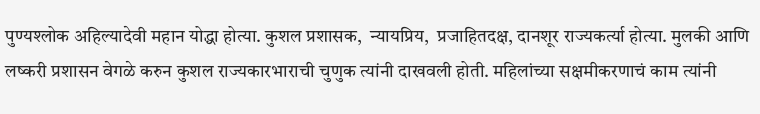पुण्यश्लोक अहिल्यादेवी महान योद्धा होत्या. कुशल प्रशासक,  न्यायप्रिय,  प्रजाहितदक्ष, दानशूर राज्यकर्त्या होत्या. मुलकी आणि लष्करी प्रशासन वेगळे करुन कुशल राज्यकारभाराची चुणुक त्यांनी दाखवली होती. महिलांच्या सक्षमीकरणाचं काम त्यांनी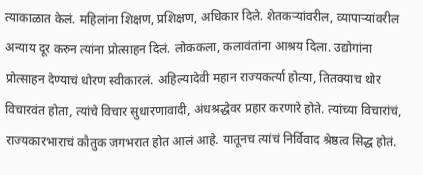त्याकाळात केलं. महिलांना शिक्षण, प्रशिक्षण, अधिकार दिले. शेतकऱ्यांवरील, व्यापाऱ्यांवरील अन्याय दूर करुन त्यांना प्रोत्साहन दिलं. लोककला, कलावंतांना आश्रय दिला. उद्योगांना प्रोत्साहन देण्याचं धोरण स्वीकारलं. अहिल्यादेवी महान राज्यकर्त्या होत्या, तितक्याच थोर विचारवंत होता, त्यांचे विचार सुधारणावादी, अंधश्रद्धेवर प्रहार करणारे होते. त्यांच्या विचारांचं, राज्यकारभाराचं कौतुक जगभरात होत आलं आहे. यातूनच त्यांचं निर्विवाद श्रेष्ठत्व सिद्ध होतं.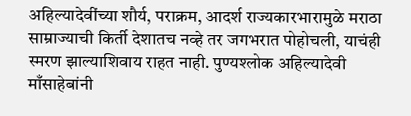अहिल्यादेवींच्या शौर्य, पराक्रम, आदर्श राज्यकारभारामुळे मराठा साम्राज्याची किर्ती देशातच नव्हे तर जगभरात पोहोचली, याचंही स्मरण झाल्याशिवाय राहत नाही. पुण्यश्लोक अहिल्यादेवी माँसाहेबांनी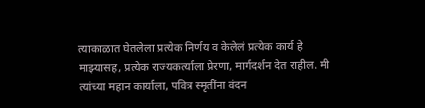त्याकाळात घेतलेला प्रत्येक निर्णय व केलेलं प्रत्येक कार्य हे माझ्यासह, प्रत्येक राज्यकर्त्याला प्रेरणा, मार्गदर्शन देत राहील. मी त्यांच्या महान कार्याला, पवित्र स्मृतींना वंदन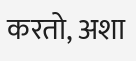करतो, अशा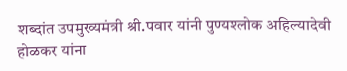शब्दांत उपमुख्यमंत्री श्री.पवार यांनी पुण्यश्लोक अहिल्यादेवी होळकर यांना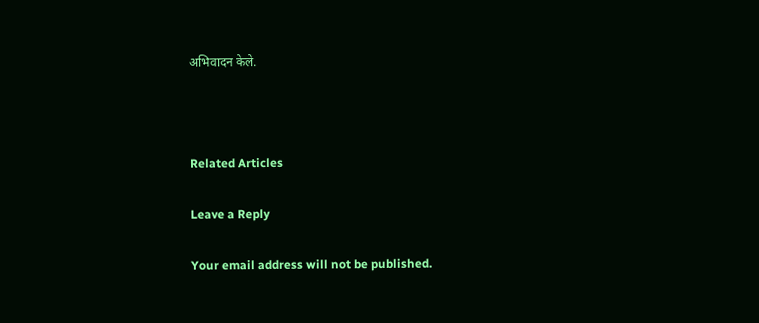अभिवादन केले.



Related Articles

Leave a Reply

Your email address will not be published.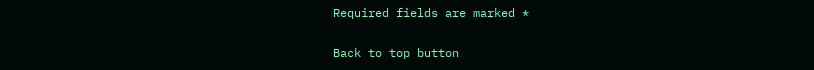Required fields are marked *

Back to top button